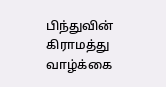பிந்துவின் கிராமத்து வாழ்க்கை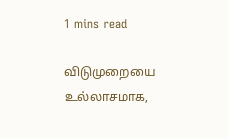1 mins read

விடுமுறையை உல்லாசமாக,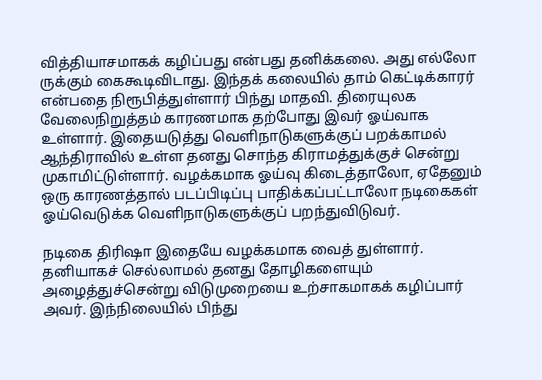வித்தியாசமாகக் கழிப்பது என்பது தனிக்கலை. அது எல்லோ ருக்கும் கைகூடிவிடாது. இந்தக் கலையில் தாம் கெட்டிக்காரர் என்பதை நிரூபித்துள்ளார் பிந்து மாதவி. திரையுலக வேலைநிறுத்தம் காரணமாக தற்போது இவர் ஓய்வாக உள்ளார். இதையடுத்து வெளிநாடுகளுக்குப் பறக்காமல் ஆந்திராவில் உள்ள தனது சொந்த கிராமத்துக்குச் சென்று முகாமிட்டுள்ளார். வழக்கமாக ஓய்வு கிடைத்தாலோ, ஏதேனும் ஒரு காரணத்தால் படப்பிடிப்பு பாதிக்கப்பட்டாலோ நடிகைகள் ஓய்வெடுக்க வெளிநாடுகளுக்குப் பறந்துவிடுவர்.

நடிகை திரிஷா இதையே வழக்கமாக வைத் துள்ளார். தனியாகச் செல்லாமல் தனது தோழிகளையும் அழைத்துச்சென்று விடுமுறையை உற்சாகமாகக் கழிப்பார் அவர். இந்நிலையில் பிந்து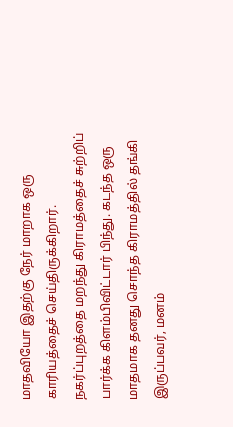மாதவியோ இதற்கு நேர் மாறாக ஒரு காரியத்தைச் செய்திருக்கிறார். நகர்ப்புறத்தை மறந்து கிராமத்தைச் சுற்றிப் பார்க்க கிளம்பிவிட்டார் பிந்து. கடந்த ஒரு மாதமாக தனது சொந்த கிராமத்தில் தங்கி இருப்பவர், மனம்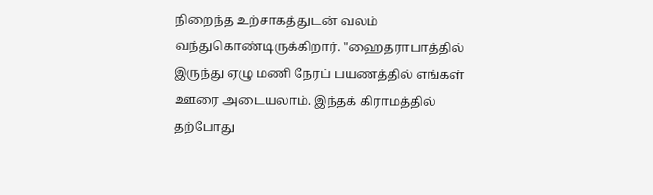நிறைந்த உற்சாகத்துடன் வலம் வந்துகொண்டிருக்கிறார். "ஹைதராபாத்தில் இருந்து ஏழு மணி நேரப் பயணத்தில் எங்கள் ஊரை அடையலாம். இந்தக் கிராமத்தில் தற்போது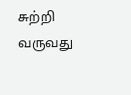சுற்றி வருவது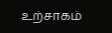உற்சாகம்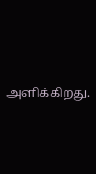அளிக்கிறது.